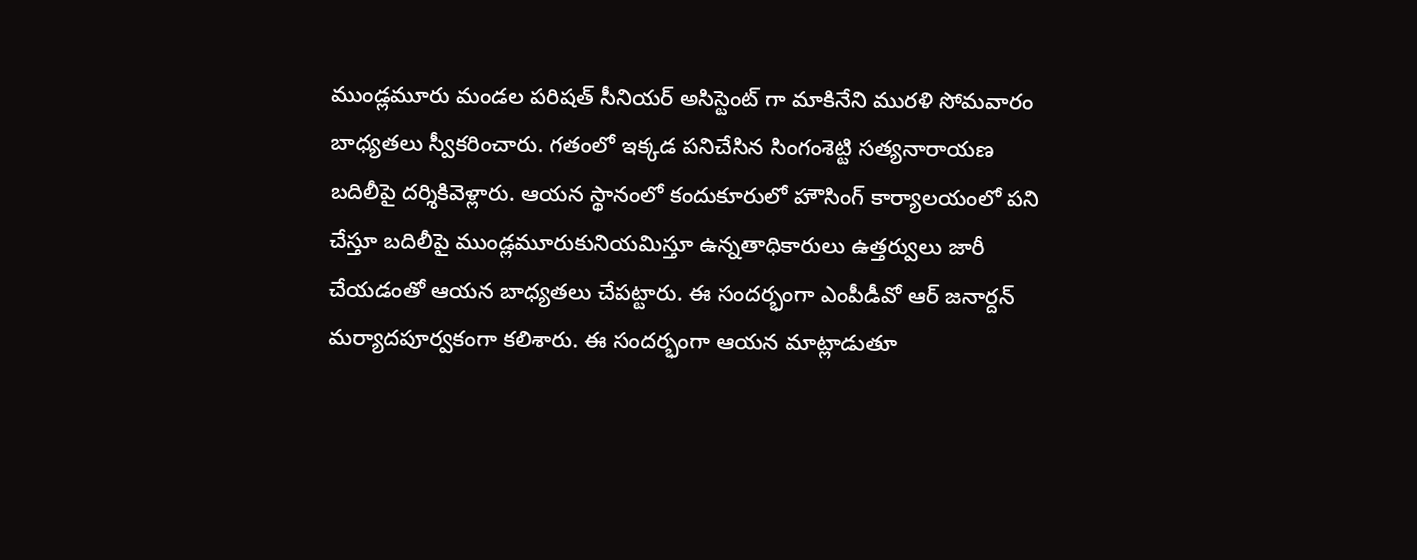ముండ్లమూరు మండల పరిషత్ సీనియర్ అసిస్టెంట్ గా మాకినేని మురళి సోమవారం బాధ్యతలు స్వీకరించారు. గతంలో ఇక్కడ పనిచేసిన సింగంశెట్టి సత్యనారాయణ బదిలీపై దర్శికివెళ్లారు. ఆయన స్థానంలో కందుకూరులో హౌసింగ్ కార్యాలయంలో పని చేస్తూ బదిలీపై ముండ్లమూరుకునియమిస్తూ ఉన్నతాధికారులు ఉత్తర్వులు జారీ చేయడంతో ఆయన బాధ్యతలు చేపట్టారు. ఈ సందర్భంగా ఎంపీడీవో ఆర్ జనార్దన్ మర్యాదపూర్వకంగా కలిశారు. ఈ సందర్భంగా ఆయన మాట్లాడుతూ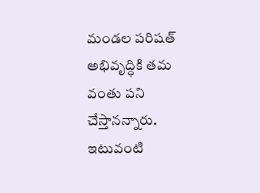మండల పరిషత్ అభివృద్ధికి తమ వంతు పని చేస్తానన్నారు. ఇటువంటి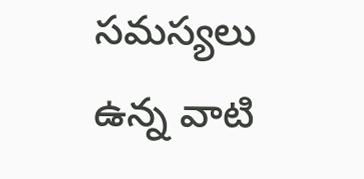సమస్యలు ఉన్న వాటి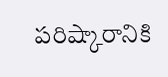పరిష్కారానికి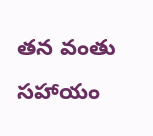తన వంతు సహాయం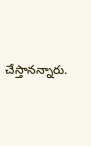చేస్తానన్నారు.